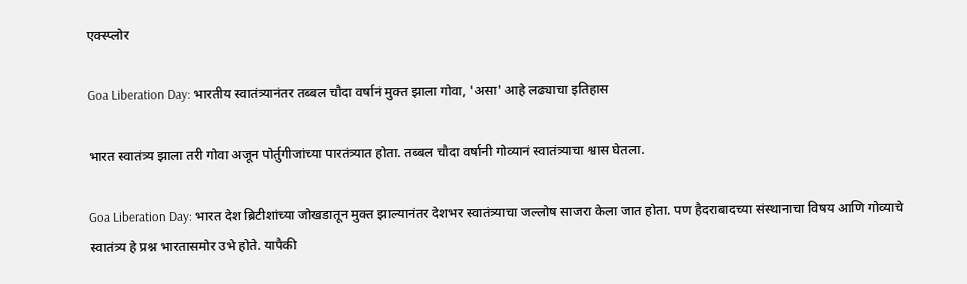एक्स्प्लोर

Goa Liberation Day: भारतीय स्वातंत्र्यानंतर तब्बल चौदा वर्षानं मुक्त झाला गोवा, 'असा' आहे लढ्याचा इतिहास

भारत स्वातंत्र्य झाला तरी गोवा अजून पोर्तुगीजांच्या पारतंत्र्यात होता. तब्बल चौदा वर्षानी गोव्यानं स्वातंत्र्याचा श्वास घेतला.

Goa Liberation Day: भारत देश ब्रिटीशांच्या जोखडातून मुक्त झाल्यानंतर देशभर स्वातंत्र्याचा जल्लोष साजरा केला जात होता. पण हैदराबादच्या संस्थानाचा विषय आणि गोव्याचे स्वातंत्र्य हे प्रश्न भारतासमोर उभे होते. यापैकी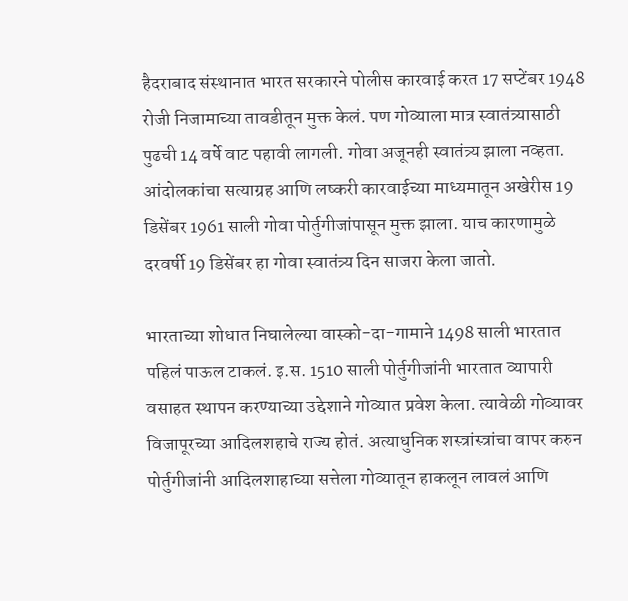हैदराबाद संस्थानात भारत सरकारने पोलीस कारवाई करत 17 सप्टेंबर 1948 रोजी निजामाच्या तावडीतून मुक्त केलं. पण गोव्याला मात्र स्वातंत्र्यासाठी पुढची 14 वर्षे वाट पहावी लागली. गोवा अजूनही स्वातंत्र्य झाला नव्हता. आंदोलकांचा सत्याग्रह आणि लष्करी कारवाईच्या माध्यमातून अखेरीस 19 डिसेंबर 1961 साली गोवा पोर्तुगीजांपासून मुक्त झाला. याच कारणामुळे दरवर्षी 19 डिसेंबर हा गोवा स्वातंत्र्य दिन साजरा केला जातो.

भारताच्या शोधात निघालेल्या वास्को-दा-गामाने 1498 साली भारतात पहिलं पाऊल टाकलं. इ.स. 1510 साली पोर्तुगीजांनी भारतात व्यापारी वसाहत स्थापन करण्याच्या उद्देशाने गोव्यात प्रवेश केला. त्यावेळी गोव्यावर विजापूरच्या आदिलशहाचे राज्य होतं. अत्याधुनिक शस्त्रांस्त्रांचा वापर करुन पोर्तुगीजांनी आदिलशाहाच्या सत्तेला गोव्यातून हाकलून लावलं आणि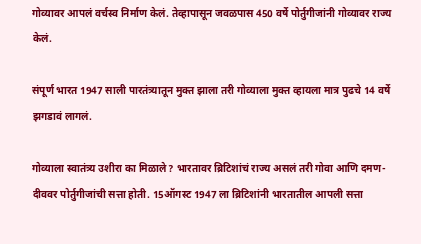गोव्यावर आपलं वर्चस्व निर्माण केलं. तेव्हापासून जवळपास 450 वर्षे पोर्तुगीजांनी गोव्यावर राज्य केलं.

संपूर्ण भारत 1947 साली पारतंत्र्यातून मुक्त झाला तरी गोव्याला मुक्त व्हायला मात्र पुढचे 14 वर्षे झगडावं लागलं.

गोव्याला स्वातंत्र्य उशीरा का मिळाले? भारतावर ब्रिटिशांचं राज्य असलं तरी गोवा आणि दमण-दीववर पोर्तुगीजांची सत्ता होती. 15ऑगस्ट 1947 ला ब्रिटिशांनी भारतातील आपली सत्ता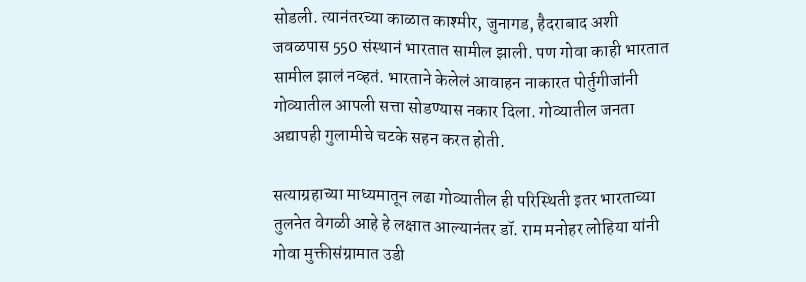सोडली. त्यानंतरच्या काळात काश्मीर, जुनागड, हैदराबाद अशी जवळपास 550 संस्थानं भारतात सामील झाली. पण गोवा काही भारतात सामील झालं नव्हतं. भारताने केलेलं आवाहन नाकारत पोर्तुगीजांनी गोव्यातील आपली सत्ता सोडण्यास नकार दिला. गोव्यातील जनता अद्यापही गुलामीचे चटके सहन करत होती.

सत्याग्रहाच्या माध्यमातून लढा गोव्यातील ही परिस्थिती इतर भारताच्या तुलनेत वेगळी आहे हे लक्षात आल्यानंतर डॉ. राम मनोहर लोहिया यांनी गोवा मुक्तीसंग्रामात उडी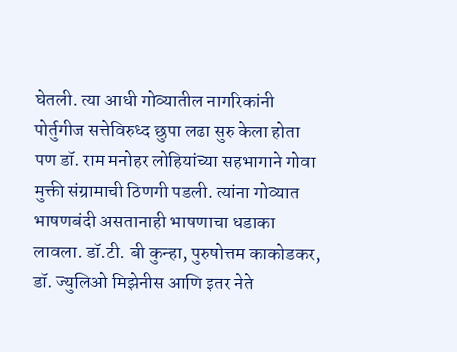घेतली. त्या आधी गोव्यातील नागरिकांनी पोर्तुगीज सत्तेविरुध्द छुपा लढा सुरु केला होता पण डॉ. राम मनोहर लोहियांच्या सहभागाने गोवा मुक्ती संग्रामाची ठिणगी पडली. त्यांना गोव्यात भाषणबंदी असतानाही भाषणाचा धडाका लावला. डॉ.टी. बी कुन्हा, पुरुषोत्तम काकोडकर, डॉ. ज्युलिओ मिझेनीस आणि इतर नेते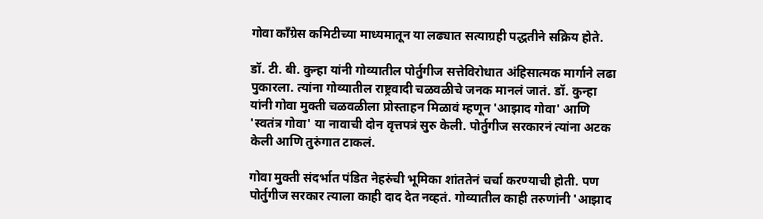गोवा कॉंग्रेस कमिटीच्या माध्यमातून या लढ्यात सत्याग्रही पद्धतीने सक्रिय होते.

डॉ. टी. बी. कुन्हा यांनी गोव्यातील पोर्तुगीज सत्तेविरोधात अंहिसात्मक मार्गाने लढा पुकारला. त्यांना गोव्यातील राष्ट्रवादी चळवळीचे जनक मानलं जातं. डॉ. कुन्हा यांनी गोवा मुक्ती चळवळीला प्रोस्ताहन मिळावं म्हणून 'आझाद गोवा' आणि 'स्वतंत्र गोवा' या नावाची दोन वृत्तपत्रं सुरु केली. पोर्तुगीज सरकारनं त्यांना अटक केली आणि तुरुंगात टाकलं.

गोवा मुक्ती संदर्भात पंडित नेहरुंची भूमिका शांततेनं चर्चा करण्याची होती. पण पोर्तुगीज सरकार त्याला काही दाद देत नव्हतं. गोव्यातील काही तरुणांनी 'आझाद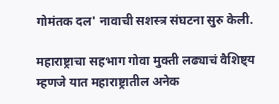गोमंतक दल' नावाची सशस्त्र संघटना सुरु केली.

महाराष्ट्राचा सहभाग गोवा मुक्ती लढ्याचं वैशिष्ट्य म्हणजे यात महाराष्ट्रातील अनेक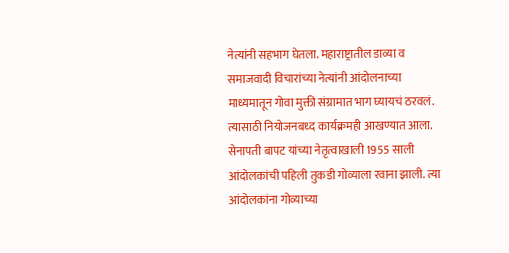नेत्यांनी सहभाग घेतला. महाराष्ट्रातील डाव्या व समाजवादी विचारांच्या नेत्यांनी आंदोलनाच्या माध्यमातून गोवा मुक्ती संग्रामात भाग घ्यायचं ठरवलं. त्यासाठी नियोजनबध्द कार्यक्रमही आखण्यात आला. सेनापती बापट यांच्या नेतृत्वाखाली 1955 साली आंदोलकांची पहिली तुकडी गोव्याला रवाना झाली. त्या आंदोलकांना गोव्याच्या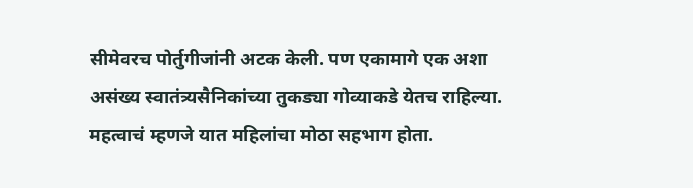सीमेवरच पोर्तुगीजांनी अटक केली. पण एकामागे एक अशा असंख्य स्वातंत्र्यसैनिकांच्या तुकड्या गोव्याकडे येतच राहिल्या. महत्वाचं म्हणजे यात महिलांचा मोठा सहभाग होता.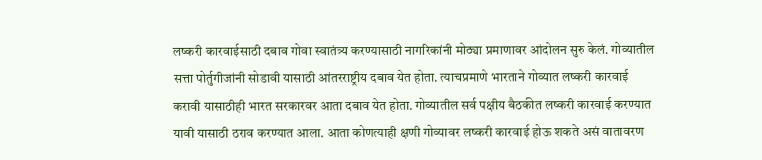लष्करी कारवाईसाठी दबाव गोवा स्वातंत्र्य करण्यासाठी नागरिकांनी मोठ्या प्रमाणावर आंदोलन सुरु केलं. गोव्यातील सत्ता पोर्तुगीजांनी सोडावी यासाठी आंतरराष्ट्रीय दबाव येत होता. त्याचप्रमाणे भारताने गोव्यात लष्करी कारवाई करावी यासाठीही भारत सरकारवर आता दबाव येत होता. गोव्यातील सर्व पक्षीय बैठकीत लष्करी कारवाई करण्यात यावी यासाठी ठराव करण्यात आला. आता कोणत्याही क्षणी गोव्यावर लष्करी कारवाई होऊ शकते असं वातावरण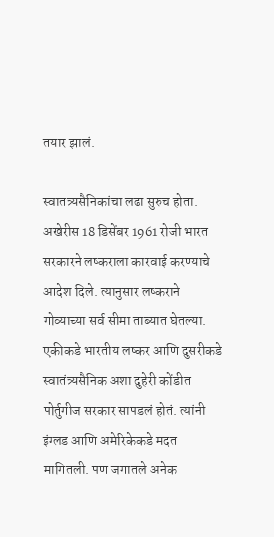तयार झालं.

स्वातत्र्यसैनिकांचा लढा सुरुच होता. अखेरीस 18 डिसेंबर 1961 रोजी भारत सरकारने लष्कराला कारवाई करण्याचे आदेश दिले. त्यानुसार लष्कराने गोव्याच्या सर्व सीमा ताब्यात घेतल्या. एकीकडे भारतीय लष्कर आणि दुसरीकडे स्वातंत्र्यसैनिक अशा दुहेरी कोंडीत पोर्तुगीज सरकार सापडलं होतं. त्यांनी इंग्लड आणि अमेरिकेकडे मदत मागितली. पण जगातले अनेक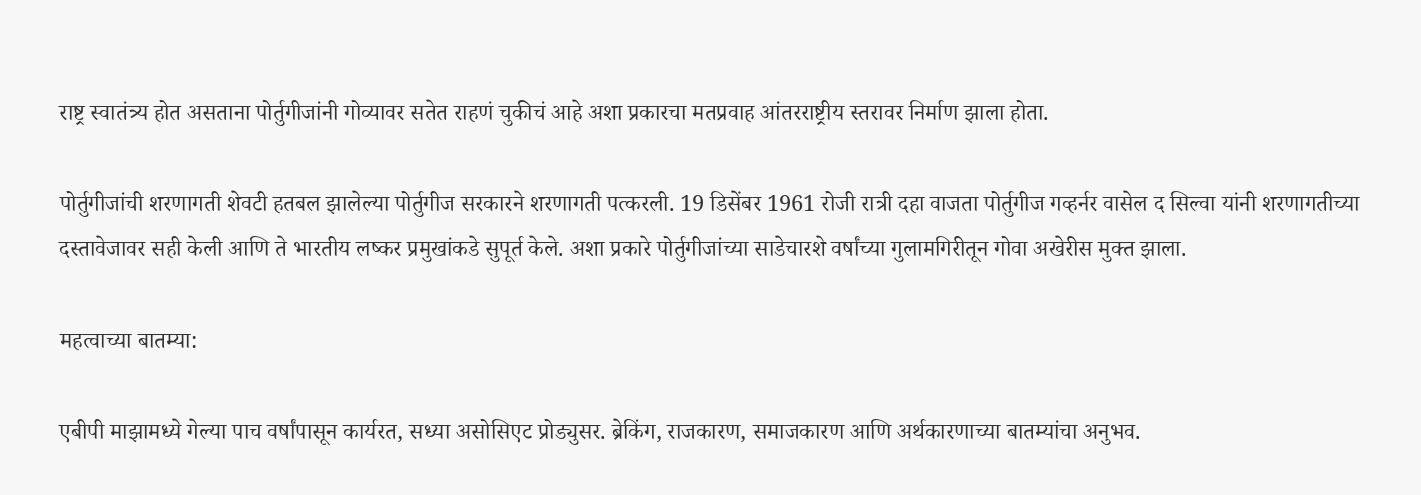राष्ट्र स्वातंत्र्य होत असताना पोर्तुगीजांनी गोव्यावर सतेत राहणं चुकीचं आहे अशा प्रकारचा मतप्रवाह आंतरराष्ट्रीय स्तरावर निर्माण झाला होता.

पोर्तुगीजांची शरणागती शेवटी हतबल झालेल्या पोर्तुगीज सरकारने शरणागती पत्करली. 19 डिसेंबर 1961 रोजी रात्री दहा वाजता पोर्तुगीज गव्हर्नर वासेल द सिल्वा यांनी शरणागतीच्या दस्तावेजावर सही केली आणि ते भारतीय लष्कर प्रमुखांकडे सुपूर्त केले. अशा प्रकारे पोर्तुगीजांच्या साडेचारशे वर्षांच्या गुलामगिरीतून गोवा अखेरीस मुक्त झाला.

महत्वाच्या बातम्या:

एबीपी माझामध्ये गेल्या पाच वर्षांपासून कार्यरत, सध्या असोसिएट प्रोड्युसर. ब्रेकिंग, राजकारण, समाजकारण आणि अर्थकारणाच्या बातम्यांचा अनुभव.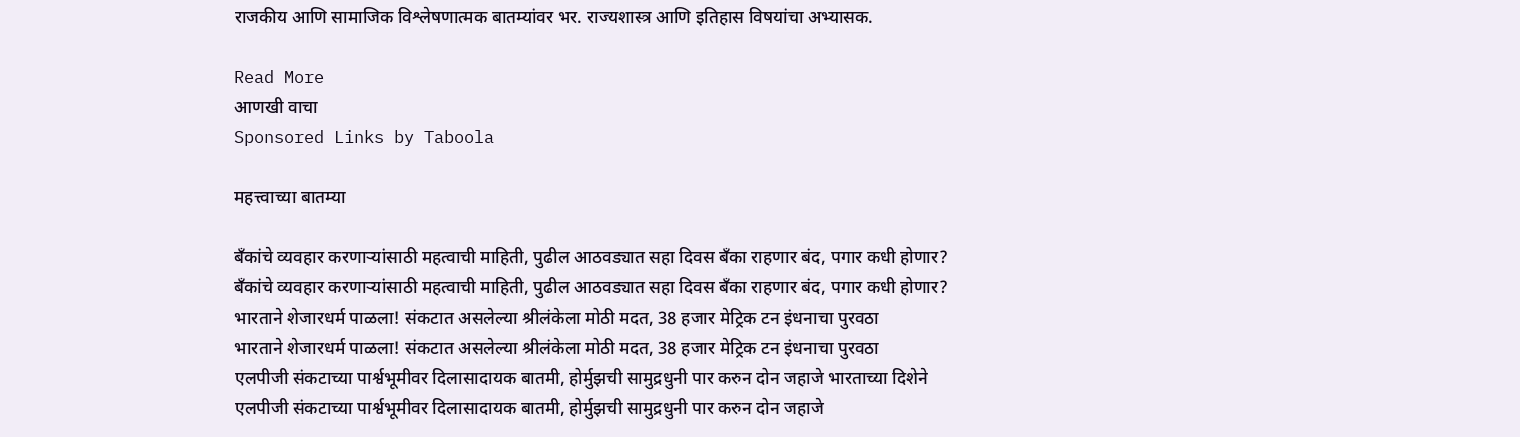राजकीय आणि सामाजिक विश्लेषणात्मक बातम्यांवर भर. राज्यशास्त्र आणि इतिहास विषयांचा अभ्यासक.

Read More
आणखी वाचा
Sponsored Links by Taboola

महत्त्वाच्या बातम्या

बँकांचे व्यवहार करणाऱ्यांसाठी महत्वाची माहिती, पुढील आठवड्यात सहा दिवस बँका राहणार बंद, पगार कधी होणार?
बँकांचे व्यवहार करणाऱ्यांसाठी महत्वाची माहिती, पुढील आठवड्यात सहा दिवस बँका राहणार बंद, पगार कधी होणार?
भारताने शेजारधर्म पाळला! संकटात असलेल्या श्रीलंकेला मोठी मदत, 38 हजार मेट्रिक टन इंधनाचा पुरवठा
भारताने शेजारधर्म पाळला! संकटात असलेल्या श्रीलंकेला मोठी मदत, 38 हजार मेट्रिक टन इंधनाचा पुरवठा
एलपीजी संकटाच्या पार्श्वभूमीवर दिलासादायक बातमी, होर्मुझची सामुद्रधुनी पार करुन दोन जहाजे भारताच्या दिशेने
एलपीजी संकटाच्या पार्श्वभूमीवर दिलासादायक बातमी, होर्मुझची सामुद्रधुनी पार करुन दोन जहाजे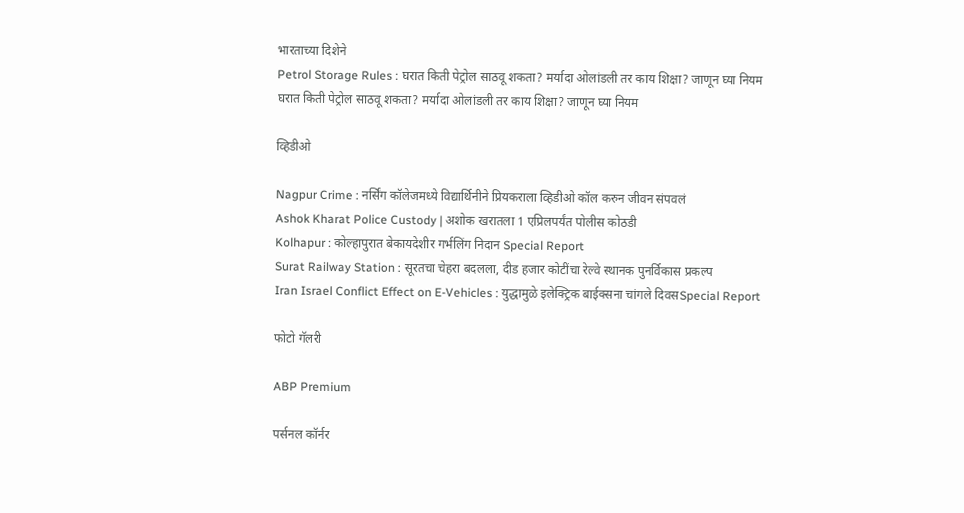भारताच्या दिशेने
Petrol Storage Rules : घरात किती पेट्रोल साठवू शकता? मर्यादा ओलांडली तर काय शिक्षा? जाणून घ्या नियम
घरात किती पेट्रोल साठवू शकता? मर्यादा ओलांडली तर काय शिक्षा? जाणून घ्या नियम

व्हिडीओ

Nagpur Crime : नर्सिंग कॉलेजमध्ये विद्यार्थिनीने प्रियकराला व्हिडीओ कॉल करुन जीवन संपवलं
Ashok Kharat Police Custody | अशोक खरातला 1 एप्रिलपर्यंत पोलीस कोठडी
Kolhapur : कोल्हापुरात बेकायदेशीर गर्भलिंग निदान Special Report
Surat Railway Station : सूरतचा चेहरा बदलला, दीड हजार कोटींचा रेल्वे स्थानक पुनर्विकास प्रकल्प
Iran Israel Conflict Effect on E-Vehicles : युद्धामुळे इलेक्ट्रिक बाईक्सना चांगले दिवसSpecial Report

फोटो गॅलरी

ABP Premium

पर्सनल कॉर्नर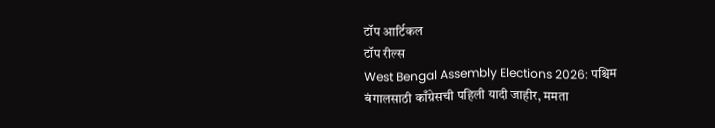टॉप आर्टिकल
टॉप रील्स
West Bengal Assembly Elections 2026: पश्चिम बंगालसाठी काँग्रेसची पहिली यादी जाहीर, ममता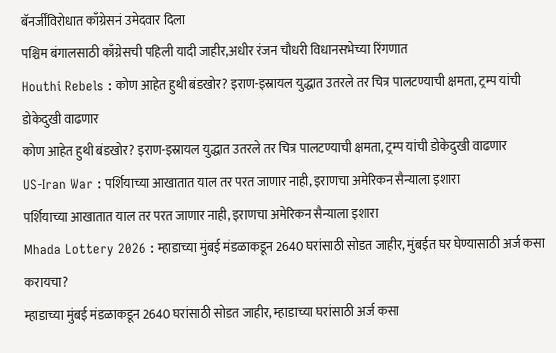बॅनर्जींविरोधात काँग्रेसनं उमेदवार दिला
पश्चिम बंगालसाठी काँग्रेसची पहिली यादी जाहीर,अधीर रंजन चौधरी विधानसभेच्या रिंगणात
Houthi Rebels : कोण आहेत हुथी बंडखोर? इराण-इस्रायल युद्धात उतरले तर चित्र पालटण्याची क्षमता, ट्रम्प यांची डोकेदुखी वाढणार
कोण आहेत हुथी बंडखोर? इराण-इस्रायल युद्धात उतरले तर चित्र पालटण्याची क्षमता, ट्रम्प यांची डोकेदुखी वाढणार
US-Iran War : पर्शियाच्या आखातात याल तर परत जाणार नाही, इराणचा अमेरिकन सैन्याला इशारा
पर्शियाच्या आखातात याल तर परत जाणार नाही, इराणचा अमेरिकन सैन्याला इशारा
Mhada Lottery 2026 : म्हाडाच्या मुंबई मंडळाकडून 2640 घरांसाठी सोडत जाहीर, मुंबईत घर घेण्यासाठी अर्ज कसा करायचा?
म्हाडाच्या मुंबई मंडळाकडून 2640 घरांसाठी सोडत जाहीर, म्हाडाच्या घरांसाठी अर्ज कसा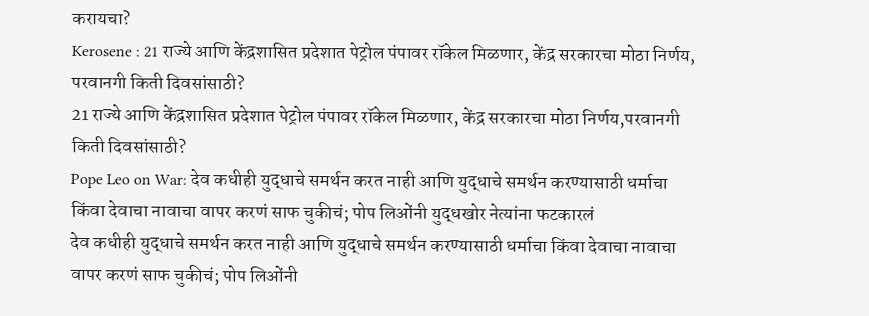करायचा?
Kerosene : 21 राज्ये आणि केंद्रशासित प्रदेशात पेट्रोल पंपावर रॉकेल मिळणार, केंद्र सरकारचा मोठा निर्णय, परवानगी किती दिवसांसाठी?
21 राज्ये आणि केंद्रशासित प्रदेशात पेट्रोल पंपावर रॉकेल मिळणार, केंद्र सरकारचा मोठा निर्णय,परवानगी किती दिवसांसाठी?
Pope Leo on War: देव कधीही युद्धाचे समर्थन करत नाही आणि युद्धाचे समर्थन करण्यासाठी धर्माचा किंवा देवाचा नावाचा वापर करणं साफ चुकीचं; पोप लिओंनी युद्धखोर नेत्यांना फटकारलं
देव कधीही युद्धाचे समर्थन करत नाही आणि युद्धाचे समर्थन करण्यासाठी धर्माचा किंवा देवाचा नावाचा वापर करणं साफ चुकीचं; पोप लिओंनी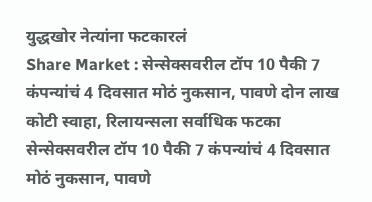युद्धखोर नेत्यांना फटकारलं
Share Market : सेन्सेक्सवरील टॉप 10 पैकी 7 कंपन्यांचं 4 दिवसात मोठं नुकसान, पावणे दोन लाख कोटी स्वाहा, रिलायन्सला सर्वाधिक फटका
सेन्सेक्सवरील टॉप 10 पैकी 7 कंपन्यांचं 4 दिवसात मोठं नुकसान, पावणे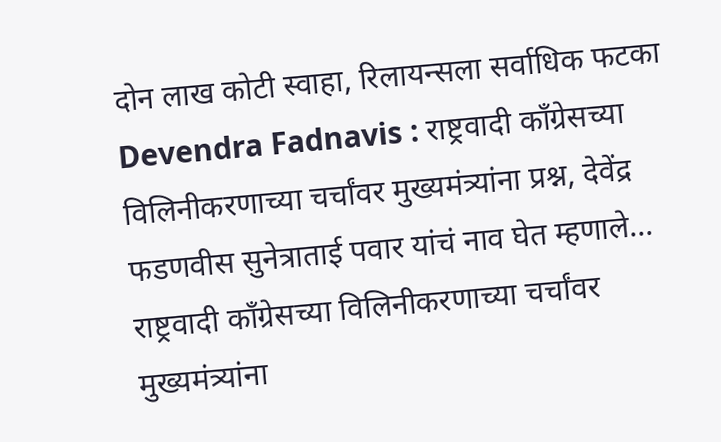दोन लाख कोटी स्वाहा, रिलायन्सला सर्वाधिक फटका
Devendra Fadnavis : राष्ट्रवादी काँग्रेसच्या विलिनीकरणाच्या चर्चांवर मुख्यमंत्र्यांना प्रश्न, देवेंद्र फडणवीस सुनेत्राताई पवार यांचं नाव घेत म्हणाले...
राष्ट्रवादी काँग्रेसच्या विलिनीकरणाच्या चर्चांवर मुख्यमंत्र्यांना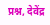प्रश्न, देवेंद्र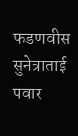फडणवीस सुनेत्राताई पवार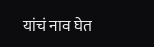यांचं नाव घेत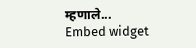म्हणाले...
Embed widget